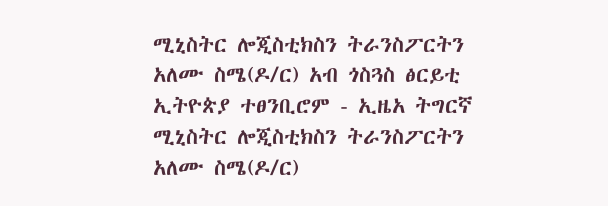ሚኒስትር ሎጂስቲክስን ትራንስፖርትን አለሙ ስሜ(ዶ/ር) አብ ጎስጓስ ፅርይቲ ኢትዮጵያ ተፀንቢሮም - ኢዜአ ትግርኛ
ሚኒስትር ሎጂስቲክስን ትራንስፖርትን አለሙ ስሜ(ዶ/ር)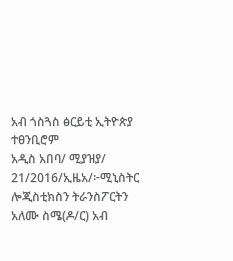አብ ጎስጓስ ፅርይቲ ኢትዮጵያ ተፀንቢሮም
አዲስ አበባ/ ሚያዝያ/ 21/2016/ኢዜአ/፦ሚኒስትር ሎጂስቲክስን ትራንስፖርትን አለሙ ስሜ(ዶ/ር) አብ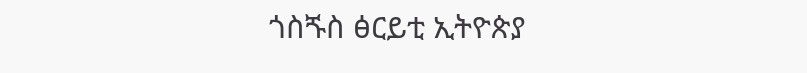ጎስጙስ ፅርይቲ ኢትዮጵያ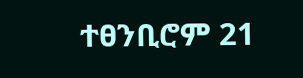ተፀንቢሮም 21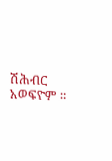ሽሕብር አወፍዮም ።